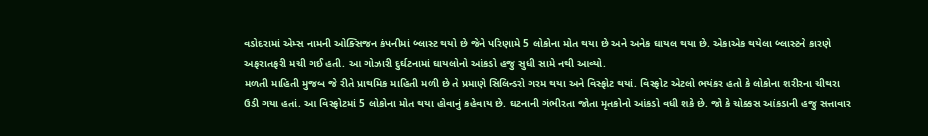વડોદરામાં એમ્સ નામની ઓક્સિજન કંપનીમાં બ્લાસ્ટ થયો છે જેને પરિણામે 5 લોકોના મોત થયા છે અને અનેક ઘાયલ થયા છે. એકાએક થયેલા બ્લાસ્ટને કારણે અફરાતફરી મચી ગઈ હતી. આ ગોઝારી દુર્ઘટનામાં ઘાયલોનો આંકડો હજુ સુધી સામે નથી આવ્યો.
મળતી માહિતી મુજબ જે રીતે પ્રાથમિક માહિતી મળી છે તે પ્રમાણે સિલિન્ડરો ગરમ થયા અને વિસ્ફોટ થયાં. વિસ્ફોટ એટલો ભયંકર હતો કે લોકોના શરીરના ચીથરા ઉડી ગયા હતાં. આ વિસ્ફોટમાં 5 લોકોના મોત થયા હોવાનું કહેવાય છે. ઘટનાની ગંભીરતા જોતા મૃતકોનો આંકડો વધી શકે છે. જો કે ચોક્કસ આંકડાની હજુ સત્તાવાર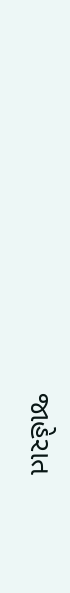જાહેરાત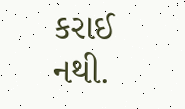કરાઈ નથી.